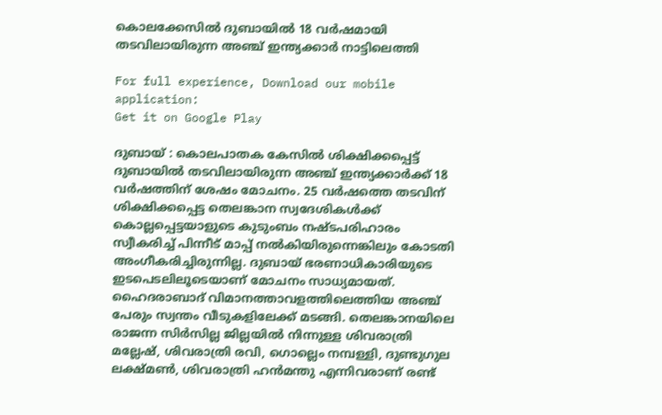കൊലക്കേസില്‍ ദുബായില്‍ 18 വര്‍ഷമായി തടവിലായിരുന്ന അഞ്ച് ഇന്ത്യക്കാര്‍ നാട്ടിലെത്തി

For full experience, Download our mobile application:
Get it on Google Play

ദുബായ് : കൊലപാതക കേസില്‍ ശിക്ഷിക്കപ്പെട്ട് ദുബായില്‍ തടവിലായിരുന്ന അഞ്ച് ഇന്ത്യക്കാര്‍ക്ക് 18 വര്‍ഷത്തിന് ശേഷം മോചനം. 25 വര്‍ഷത്തെ തടവിന് ശിക്ഷിക്കപ്പെട്ട തെലങ്കാന സ്വദേശികള്‍ക്ക് കൊല്ലപ്പെട്ടയാളുടെ കുടുംബം നഷ്ടപരിഹാരം സ്വീകരിച്ച് പിന്നീട് മാപ്പ് നല്‍കിയിരുന്നെങ്കിലും കോടതി അംഗീകരിച്ചിരുന്നില്ല. ദുബായ് ഭരണാധികാരിയുടെ ഇടപെടലിലൂടെയാണ് മോചനം സാധ്യമായത്. ഹൈദരാബാദ് വിമാനത്താവളത്തിലെത്തിയ അഞ്ച് പേരും സ്വന്തം വീടുകളിലേക്ക് മടങ്ങി. തെലങ്കാനയിലെ രാജന്ന സിര്‍സില്ല ജില്ലയില്‍ നിന്നുള്ള ശിവരാത്രി മല്ലേഷ്, ശിവരാത്രി രവി, ഗൊല്ലെം നമ്പള്ളി, ദുണ്ടുഗുല ലക്ഷ്മണ്‍, ശിവരാത്രി ഹന്‍മന്തു എന്നിവരാണ് രണ്ട്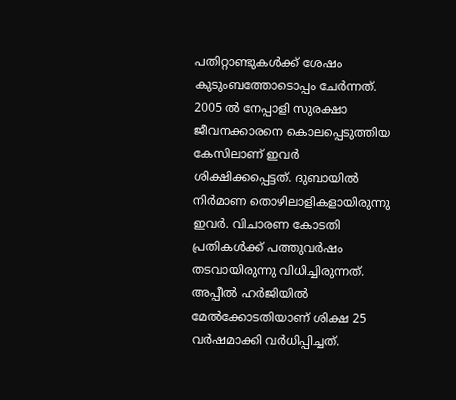പതിറ്റാണ്ടുകള്‍ക്ക് ശേഷം കുടുംബത്തോടൊപ്പം ചേര്‍ന്നത്. 2005 ല്‍ നേപ്പാളി സുരക്ഷാ ജീവനക്കാരനെ കൊലപ്പെടുത്തിയ കേസിലാണ് ഇവര്‍ ശിക്ഷിക്കപ്പെട്ടത്. ദുബായില്‍ നിര്‍മാണ തൊഴിലാളികളായിരുന്നു ഇവര്‍. വിചാരണ കോടതി പ്രതികള്‍ക്ക് പത്തുവര്‍ഷം തടവായിരുന്നു വിധിച്ചിരുന്നത്. അപ്പീല്‍ ഹര്‍ജിയില്‍ മേല്‍ക്കോടതിയാണ് ശിക്ഷ 25 വര്‍ഷമാക്കി വര്‍ധിപ്പിച്ചത്.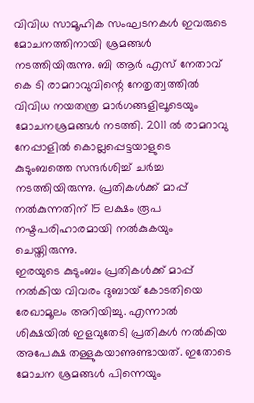വിവിധ സാമൂഹിക സംഘടനകള്‍ ഇവരുടെ മോചനത്തിനായി ശ്രമങ്ങള്‍ നടത്തിയിരുന്നു. ബി ആര്‍ എസ് നേതാവ് കെ ടി രാമറാവുവിന്റെ നേതൃത്വത്തില്‍ വിവിധ നയതന്ത്ര മാര്‍ഗങ്ങളിലൂടെയും മോചനശ്രമങ്ങള്‍ നടത്തി. 2011 ല്‍ രാമറാവു നേപ്പാളില്‍ കൊല്ലപ്പെട്ടയാളുടെ കുടുംബത്തെ സന്ദര്‍ശിച്ച് ചര്‍ച്ച നടത്തിയിരുന്നു. പ്രതികള്‍ക്ക് മാപ്പ് നല്‍കുന്നതിന് 15 ലക്ഷം രൂപ നഷ്ടപരിഹാരമായി നല്‍കുകയും ചെയ്തിരുന്നു.
ഇരയുടെ കുടുംബം പ്രതികള്‍ക്ക് മാപ്പ് നല്‍കിയ വിവരം ദുബായ് കോടതിയെ രേഖാമൂലം അറിയിച്ചു. എന്നാല്‍ ശിക്ഷയില്‍ ഇളവുതേടി പ്രതികള്‍ നല്‍കിയ അപേക്ഷ തള്ളുകയാണുണ്ടായത്. ഇതോടെ മോചന ശ്രമങ്ങള്‍ പിന്നെയും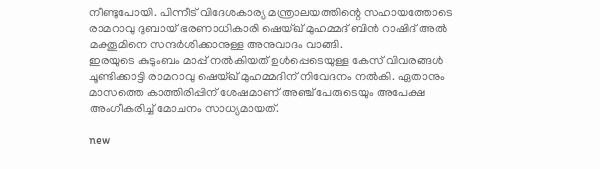നീണ്ടുപോയി. പിന്നീട് വിദേശകാര്യ മന്ത്രാലയത്തിന്റെ സഹായത്തോടെ രാമറാവു ദുബായ് ഭരണാധികാരി ഷെയ്ഖ് മുഹമ്മദ് ബിന്‍ റാഷിദ് അല്‍ മക്തൂമിനെ സന്ദര്‍ശിക്കാനുള്ള അനുവാദം വാങ്ങി.
ഇരയുടെ കുടുംബം മാപ്പ് നല്‍കിയത് ഉള്‍പ്പെടെയുള്ള കേസ് വിവരങ്ങള്‍ ചൂണ്ടിക്കാട്ടി രാമറാവു ഷെയ്ഖ് മുഹമ്മദിന് നിവേദനം നല്‍കി. ഏതാനും മാസത്തെ കാത്തിരിപ്പിന് ശേഷമാണ് അഞ്ച് പേരുടെയും അപേക്ഷ അംഗീകരിച്ച് മോചനം സാധ്യമായത്.

new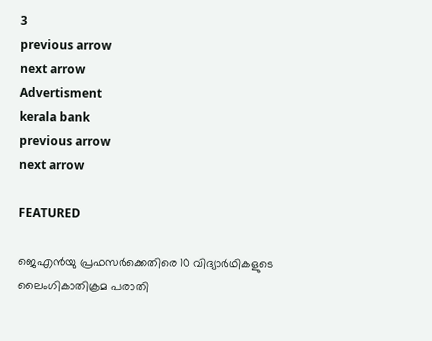3
previous arrow
next arrow
Advertisment
kerala bank
previous arrow
next arrow

FEATURED

ജെഎന്‍യു പ്രഫസര്‍ക്കെതിരെ 10 വിദ്യാര്‍ഥികളുടെ ലൈംഗികാതിക്രമ പരാതി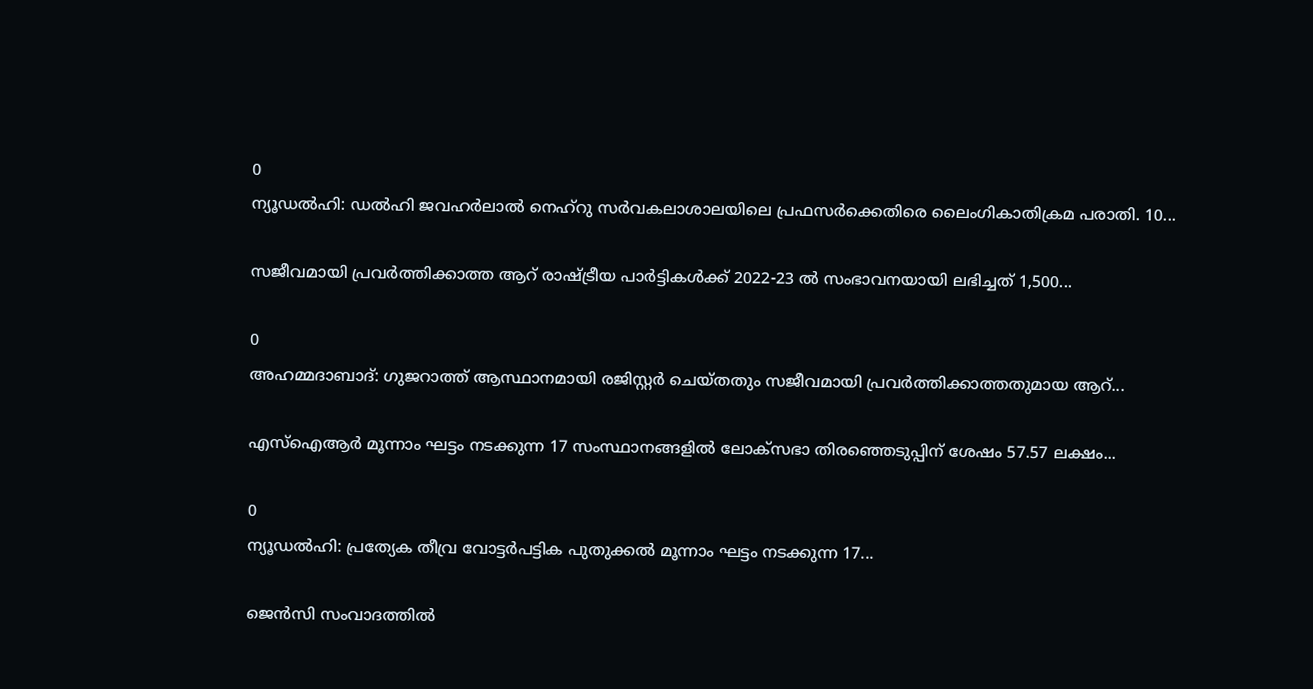0
ന്യൂഡല്‍ഹി: ഡല്‍ഹി ജവഹര്‍ലാല്‍ നെഹ്‌റു സര്‍വകലാശാലയിലെ പ്രഫസര്‍ക്കെതിരെ ലൈംഗികാതിക്രമ പരാതി. 10...

സജീവമായി പ്രവർത്തിക്കാത്ത ആറ് രാഷ്ട്രീയ പാർട്ടികൾക്ക് 2022-23 ൽ സംഭാവനയായി ലഭിച്ചത് 1,500...

0
അഹമ്മദാബാദ്: ഗുജറാത്ത് ആസ്ഥാനമായി രജിസ്റ്റർ ചെയ്തതും സജീവമായി പ്രവർത്തിക്കാത്തതുമായ ആറ്...

എസ്ഐആർ മൂന്നാം ഘട്ടം നടക്കുന്ന 17 സംസ്ഥാനങ്ങളിൽ ലോക്സഭാ തിരഞ്ഞെടുപ്പിന് ശേഷം 57.57 ലക്ഷം...

0
ന്യൂഡൽഹി: പ്രത്യേക തീവ്ര വോട്ടർപട്ടിക പുതുക്കൽ മൂന്നാം ഘട്ടം നടക്കുന്ന 17...

ജെൻസി സംവാദത്തിൽ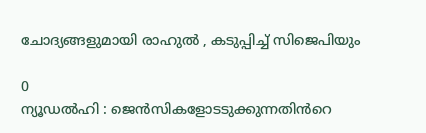ചോദ്യങ്ങളുമായി രാഹുൽ , കടുപ്പിച്ച് സിജെപിയും

0
ന്യൂഡൽഹി : ജെൻസികളോടടുക്കുന്നതിൻറെ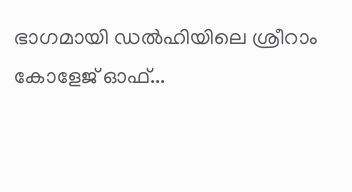ഭാഗമായി ഡൽഹിയിലെ ശ്രീറാം കോളേജ് ഓഫ്...